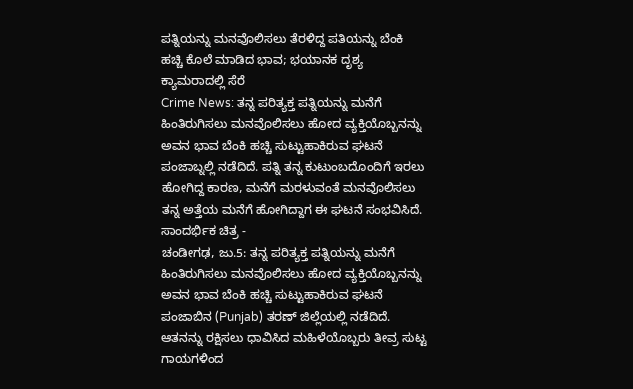ಪತ್ನಿಯನ್ನು ಮನವೊಲಿಸಲು ತೆರಳಿದ್ದ ಪತಿಯನ್ನು ಬೆಂಕಿ ಹಚ್ಚಿ ಕೊಲೆ ಮಾಡಿದ ಭಾವ; ಭಯಾನಕ ದೃಶ್ಯ ಕ್ಯಾಮರಾದಲ್ಲಿ ಸೆರೆ
Crime News: ತನ್ನ ಪರಿತ್ಯಕ್ತ ಪತ್ನಿಯನ್ನು ಮನೆಗೆ ಹಿಂತಿರುಗಿಸಲು ಮನವೊಲಿಸಲು ಹೋದ ವ್ಯಕ್ತಿಯೊಬ್ಬನನ್ನು ಅವನ ಭಾವ ಬೆಂಕಿ ಹಚ್ಚಿ ಸುಟ್ಟುಹಾಕಿರುವ ಘಟನೆ ಪಂಜಾಬ್ನಲ್ಲಿ ನಡೆದಿದೆ. ಪತ್ನಿ ತನ್ನ ಕುಟುಂಬದೊಂದಿಗೆ ಇರಲು ಹೋಗಿದ್ದ ಕಾರಣ, ಮನೆಗೆ ಮರಳುವಂತೆ ಮನವೊಲಿಸಲು ತನ್ನ ಅತ್ತೆಯ ಮನೆಗೆ ಹೋಗಿದ್ದಾಗ ಈ ಘಟನೆ ಸಂಭವಿಸಿದೆ.
ಸಾಂದರ್ಭಿಕ ಚಿತ್ರ -
ಚಂಡೀಗಢ, ಜು.5: ತನ್ನ ಪರಿತ್ಯಕ್ತ ಪತ್ನಿಯನ್ನು ಮನೆಗೆ ಹಿಂತಿರುಗಿಸಲು ಮನವೊಲಿಸಲು ಹೋದ ವ್ಯಕ್ತಿಯೊಬ್ಬನನ್ನು ಅವನ ಭಾವ ಬೆಂಕಿ ಹಚ್ಚಿ ಸುಟ್ಟುಹಾಕಿರುವ ಘಟನೆ ಪಂಜಾಬಿನ (Punjab) ತರಣ್ ಜಿಲ್ಲೆಯಲ್ಲಿ ನಡೆದಿದೆ. ಆತನನ್ನು ರಕ್ಷಿಸಲು ಧಾವಿಸಿದ ಮಹಿಳೆಯೊಬ್ಬರು ತೀವ್ರ ಸುಟ್ಟ ಗಾಯಗಳಿಂದ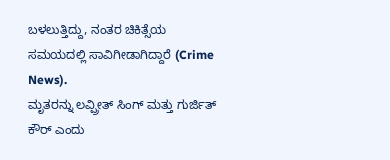ಬಳಲುತ್ತಿದ್ದು, ನಂತರ ಚಿಕಿತ್ಸೆಯ ಸಮಯದಲ್ಲಿ ಸಾವಿಗೀಡಾಗಿದ್ದಾರೆ (Crime News).
ಮೃತರನ್ನು ಲವ್ಪ್ರೀತ್ ಸಿಂಗ್ ಮತ್ತು ಗುರ್ಜಿತ್ ಕೌರ್ ಎಂದು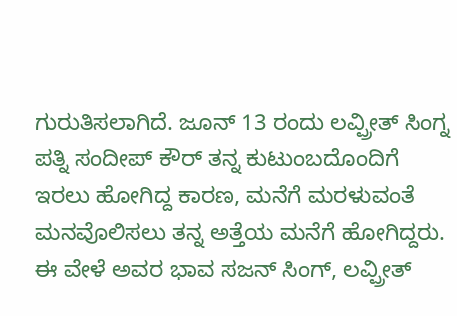ಗುರುತಿಸಲಾಗಿದೆ. ಜೂನ್ 13 ರಂದು ಲವ್ಪ್ರೀತ್ ಸಿಂಗ್ನ ಪತ್ನಿ ಸಂದೀಪ್ ಕೌರ್ ತನ್ನ ಕುಟುಂಬದೊಂದಿಗೆ ಇರಲು ಹೋಗಿದ್ದ ಕಾರಣ, ಮನೆಗೆ ಮರಳುವಂತೆ ಮನವೊಲಿಸಲು ತನ್ನ ಅತ್ತೆಯ ಮನೆಗೆ ಹೋಗಿದ್ದರು. ಈ ವೇಳೆ ಅವರ ಭಾವ ಸಜನ್ ಸಿಂಗ್, ಲವ್ಪ್ರೀತ್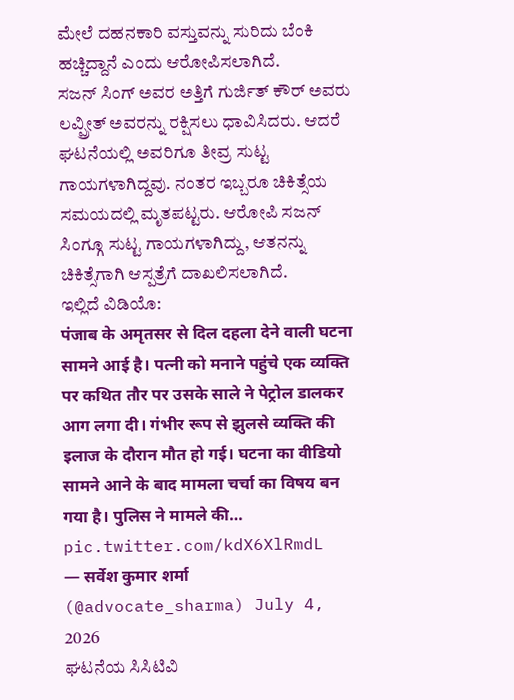ಮೇಲೆ ದಹನಕಾರಿ ವಸ್ತುವನ್ನು ಸುರಿದು ಬೆಂಕಿ ಹಚ್ಚಿದ್ದಾನೆ ಎಂದು ಆರೋಪಿಸಲಾಗಿದೆ.
ಸಜನ್ ಸಿಂಗ್ ಅವರ ಅತ್ತಿಗೆ ಗುರ್ಜಿತ್ ಕೌರ್ ಅವರು ಲವ್ಪ್ರೀತ್ ಅವರನ್ನು ರಕ್ಷಿಸಲು ಧಾವಿಸಿದರು. ಆದರೆ ಘಟನೆಯಲ್ಲಿ ಅವರಿಗೂ ತೀವ್ರ ಸುಟ್ಟ ಗಾಯಗಳಾಗಿದ್ದವು. ನಂತರ ಇಬ್ಬರೂ ಚಿಕಿತ್ಸೆಯ ಸಮಯದಲ್ಲಿ ಮೃತಪಟ್ಟರು. ಆರೋಪಿ ಸಜನ್ ಸಿಂಗ್ಗೂ ಸುಟ್ಟ ಗಾಯಗಳಾಗಿದ್ದು, ಆತನನ್ನು ಚಿಕಿತ್ಸೆಗಾಗಿ ಆಸ್ಪತ್ರೆಗೆ ದಾಖಲಿಸಲಾಗಿದೆ.
ಇಲ್ಲಿದೆ ವಿಡಿಯೊ:
पंजाब के अमृतसर से दिल दहला देने वाली घटना सामने आई है। पत्नी को मनाने पहुंचे एक व्यक्ति पर कथित तौर पर उसके साले ने पेट्रोल डालकर आग लगा दी। गंभीर रूप से झुलसे व्यक्ति की इलाज के दौरान मौत हो गई। घटना का वीडियो सामने आने के बाद मामला चर्चा का विषय बन गया है। पुलिस ने मामले की… pic.twitter.com/kdX6XlRmdL
— सर्वेश कुमार शर्मा (@advocate_sharma) July 4, 2026
ಘಟನೆಯ ಸಿಸಿಟಿವಿ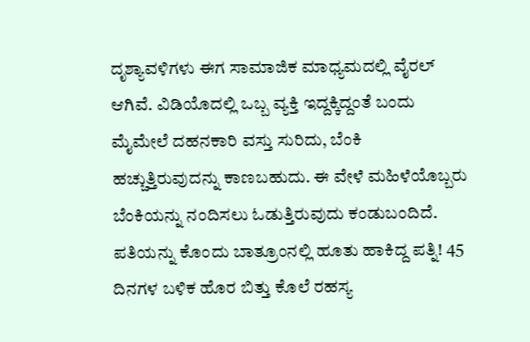ದೃಶ್ಯಾವಳಿಗಳು ಈಗ ಸಾಮಾಜಿಕ ಮಾಧ್ಯಮದಲ್ಲಿ ವೈರಲ್ ಆಗಿವೆ. ವಿಡಿಯೊದಲ್ಲಿ ಒಬ್ಬ ವ್ಯಕ್ತಿ ಇದ್ದಕ್ಕಿದ್ದಂತೆ ಬಂದು ಮೈಮೇಲೆ ದಹನಕಾರಿ ವಸ್ತು ಸುರಿದು, ಬೆಂಕಿ ಹಚ್ಚುತ್ತಿರುವುದನ್ನು ಕಾಣಬಹುದು. ಈ ವೇಳೆ ಮಹಿಳೆಯೊಬ್ಬರು ಬೆಂಕಿಯನ್ನು ನಂದಿಸಲು ಓಡುತ್ತಿರುವುದು ಕಂಡುಬಂದಿದೆ.
ಪತಿಯನ್ನು ಕೊಂದು ಬಾತ್ರೂಂನಲ್ಲಿ ಹೂತು ಹಾಕಿದ್ದ ಪತ್ನಿ! 45 ದಿನಗಳ ಬಳಿಕ ಹೊರ ಬಿತ್ತು ಕೊಲೆ ರಹಸ್ಯ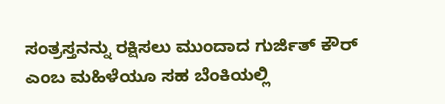ಸಂತ್ರಸ್ತನನ್ನು ರಕ್ಷಿಸಲು ಮುಂದಾದ ಗುರ್ಜಿತ್ ಕೌರ್ ಎಂಬ ಮಹಿಳೆಯೂ ಸಹ ಬೆಂಕಿಯಲ್ಲಿ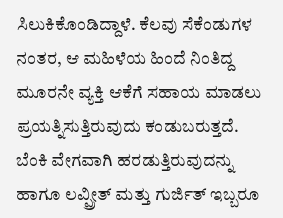ಸಿಲುಕಿಕೊಂಡಿದ್ದಾಳೆ. ಕೆಲವು ಸೆಕೆಂಡುಗಳ ನಂತರ, ಆ ಮಹಿಳೆಯ ಹಿಂದೆ ನಿಂತಿದ್ದ ಮೂರನೇ ವ್ಯಕ್ತಿ ಆಕೆಗೆ ಸಹಾಯ ಮಾಡಲು ಪ್ರಯತ್ನಿಸುತ್ತಿರುವುದು ಕಂಡುಬರುತ್ತದೆ. ಬೆಂಕಿ ವೇಗವಾಗಿ ಹರಡುತ್ತಿರುವುದನ್ನು ಹಾಗೂ ಲವ್ಪ್ರೀತ್ ಮತ್ತು ಗುರ್ಜಿತ್ ಇಬ್ಬರೂ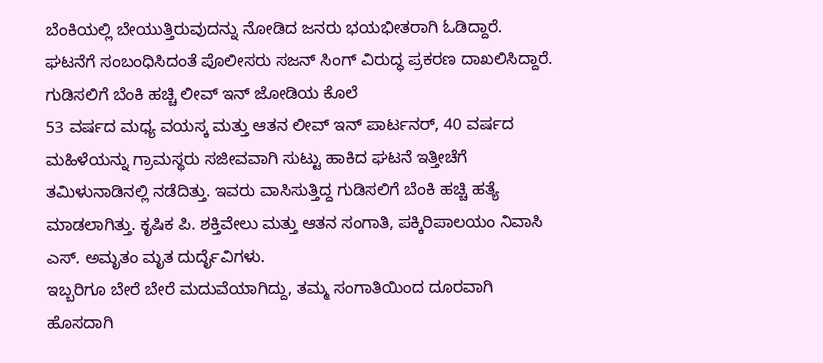ಬೆಂಕಿಯಲ್ಲಿ ಬೇಯುತ್ತಿರುವುದನ್ನು ನೋಡಿದ ಜನರು ಭಯಭೀತರಾಗಿ ಓಡಿದ್ದಾರೆ. ಘಟನೆಗೆ ಸಂಬಂಧಿಸಿದಂತೆ ಪೊಲೀಸರು ಸಜನ್ ಸಿಂಗ್ ವಿರುದ್ಧ ಪ್ರಕರಣ ದಾಖಲಿಸಿದ್ದಾರೆ.
ಗುಡಿಸಲಿಗೆ ಬೆಂಕಿ ಹಚ್ಚಿ ಲೀವ್ ಇನ್ ಜೋಡಿಯ ಕೊಲೆ
53 ವರ್ಷದ ಮಧ್ಯ ವಯಸ್ಕ ಮತ್ತು ಆತನ ಲೀವ್ ಇನ್ ಪಾರ್ಟನರ್, 40 ವರ್ಷದ ಮಹಿಳೆಯನ್ನು ಗ್ರಾಮಸ್ಥರು ಸಜೀವವಾಗಿ ಸುಟ್ಟು ಹಾಕಿದ ಘಟನೆ ಇತ್ತೀಚೆಗೆ ತಮಿಳುನಾಡಿನಲ್ಲಿ ನಡೆದಿತ್ತು. ಇವರು ವಾಸಿಸುತ್ತಿದ್ದ ಗುಡಿಸಲಿಗೆ ಬೆಂಕಿ ಹಚ್ಚಿ ಹತ್ಯೆ ಮಾಡಲಾಗಿತ್ತು. ಕೃಷಿಕ ಪಿ. ಶಕ್ತಿವೇಲು ಮತ್ತು ಆತನ ಸಂಗಾತಿ, ಪಕ್ಕಿರಿಪಾಲಯಂ ನಿವಾಸಿ ಎಸ್. ಅಮೃತಂ ಮೃತ ದುರ್ದೈವಿಗಳು.
ಇಬ್ಬರಿಗೂ ಬೇರೆ ಬೇರೆ ಮದುವೆಯಾಗಿದ್ದು, ತಮ್ಮ ಸಂಗಾತಿಯಿಂದ ದೂರವಾಗಿ ಹೊಸದಾಗಿ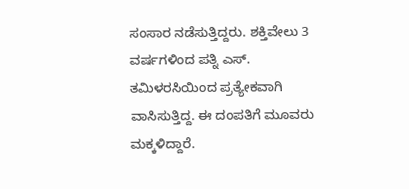ಸಂಸಾರ ನಡೆಸುತ್ತಿದ್ದರು. ಶಕ್ತಿವೇಲು 3 ವರ್ಷಗಳಿಂದ ಪತ್ನಿ ಎಸ್. ತಮಿಳರಸಿಯಿಂದ ಪ್ರತ್ಯೇಕವಾಗಿ ವಾಸಿಸುತ್ತಿದ್ದ. ಈ ದಂಪತಿಗೆ ಮೂವರು ಮಕ್ಕಳಿದ್ದಾರೆ.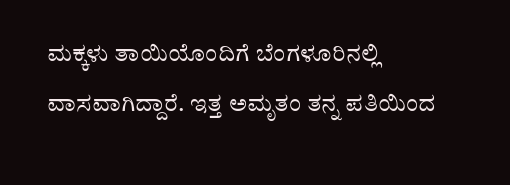ಮಕ್ಕಳು ತಾಯಿಯೊಂದಿಗೆ ಬೆಂಗಳೂರಿನಲ್ಲಿ ವಾಸವಾಗಿದ್ದಾರೆ. ಇತ್ತ ಅಮೃತಂ ತನ್ನ ಪತಿಯಿಂದ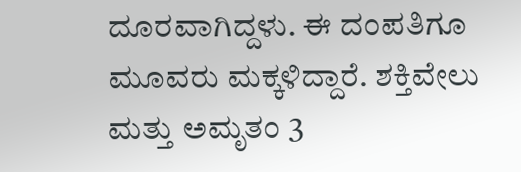ದೂರವಾಗಿದ್ದಳು. ಈ ದಂಪತಿಗೂ ಮೂವರು ಮಕ್ಕಳಿದ್ದಾರೆ. ಶಕ್ತಿವೇಲು ಮತ್ತು ಅಮೃತಂ 3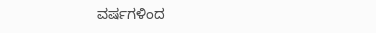ವರ್ಷಗಳಿಂದ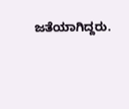ಜತೆಯಾಗಿದ್ದರು.